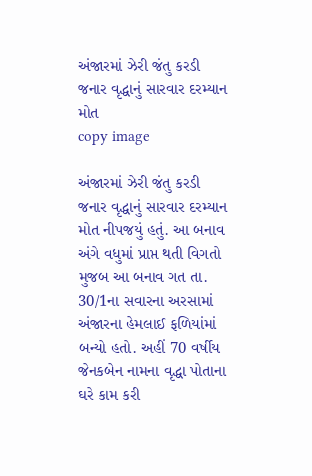અંજારમાં ઝેરી જંતુ કરડી જનાર વૃદ્ધાનું સારવાર દરમ્યાન મોત
copy image

અંજારમાં ઝેરી જંતુ કરડી જનાર વૃદ્ધાનું સારવાર દરમ્યાન મોત નીપજયું હતું. આ બનાવ અંગે વધુમાં પ્રાપ્ત થતી વિગતો મુજબ આ બનાવ ગત તા. 30/1ના સવારના અરસામાં અંજારના હેમલાઈ ફળિયાંમાં બન્યો હતો. અહીં 70 વર્ષીય જેનકબેન નામના વૃદ્ધા પોતાના ઘરે કામ કરી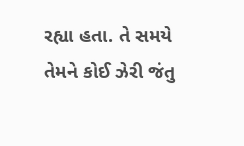રહ્યા હતા. તે સમયે તેમને કોઈ ઝેરી જંતુ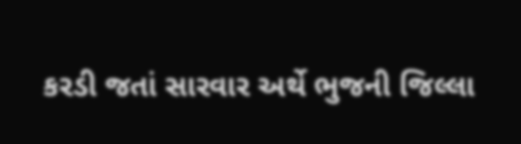કરડી જતાં સારવાર અર્થે ભુજની જિલ્લા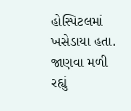હોસ્પિટલમાં ખસેડાયા હતા. જાણવા મળી રહ્યું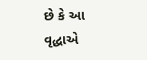છે કે આ વૃદ્ધાએ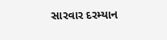સારવાર દરમ્યાન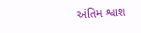અંતિમ શ્વાશ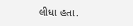લીધા હતા.